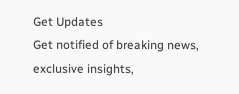Get Updates
Get notified of breaking news, exclusive insights,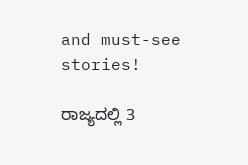and must-see stories!

ರಾಜ್ಯದಲ್ಲಿ 3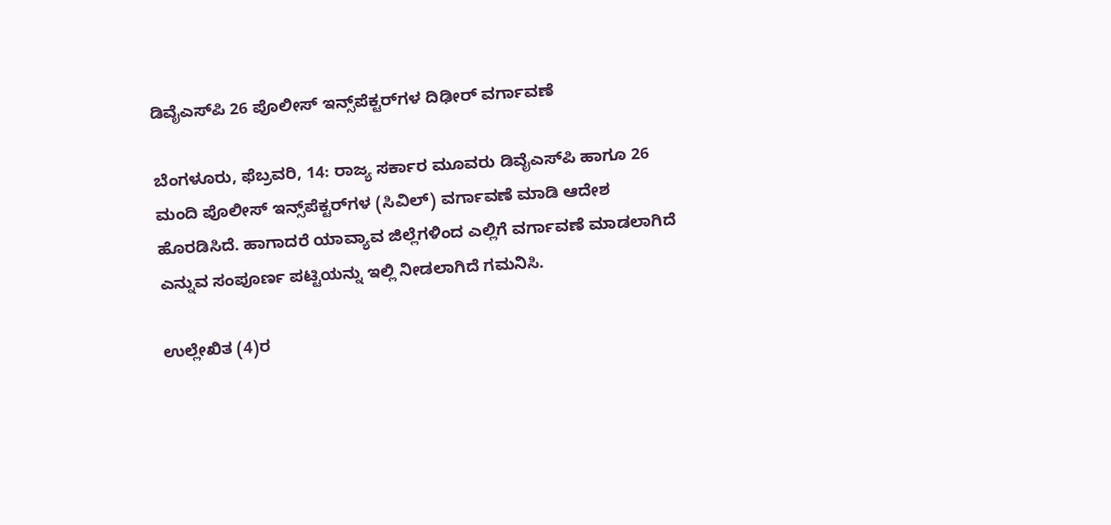ಡಿವೈಎಸ್‌ಪಿ 26 ಪೊಲೀಸ್‌ ಇನ್ಸ್‌ಪೆಕ್ಟರ್‌ಗಳ ದಿಢೀರ್ ವರ್ಗಾವಣೆ

ಬೆಂಗಳೂರು, ಫೆಬ್ರವರಿ, 14: ರಾಜ್ಯ ಸರ್ಕಾರ ಮೂವರು ಡಿವೈಎಸ್‌ಪಿ ಹಾಗೂ 26 ಮಂದಿ ಪೊಲೀಸ್‌ ಇನ್ಸ್‌ಪೆಕ್ಟರ್‌ಗಳ (ಸಿವಿಲ್‌) ವರ್ಗಾವಣೆ ಮಾಡಿ ಆದೇಶ ಹೊರಡಿಸಿದೆ. ಹಾಗಾದರೆ ಯಾವ್ಯಾವ ಜಿಲ್ಲೆಗಳಿಂದ ಎಲ್ಲಿಗೆ ವರ್ಗಾವಣೆ ಮಾಡಲಾಗಿದೆ ಎನ್ನುವ ಸಂಪೂರ್ಣ ಪಟ್ಟಿಯನ್ನು ಇಲ್ಲಿ ನೀಡಲಾಗಿದೆ ಗಮನಿಸಿ.

ಉಲ್ಲೇಖಿತ (4)ರ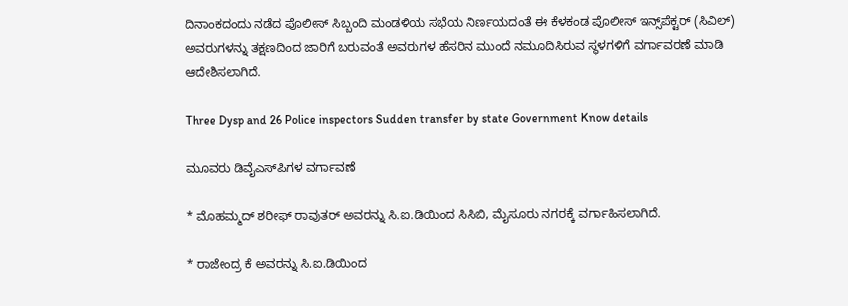ದಿನಾಂಕದಂದು ನಡೆದ ಪೊಲೀಸ್‌ ಸಿಬ್ಬಂದಿ ಮಂಡಳಿಯ ಸಭೆಯ ನಿರ್ಣಯದಂತೆ ಈ ಕೆಳಕಂಡ ಪೊಲೀಸ್ ಇನ್ಸ್‌ಪೆಕ್ಟರ್ (ಸಿವಿಲ್‌) ಅವರುಗಳನ್ನು ತಕ್ಷಣದಿಂದ ಜಾರಿಗೆ ಬರುವಂತೆ ಅವರುಗಳ ಹೆಸರಿನ ಮುಂದೆ ನಮೂದಿಸಿರುವ ಸ್ಥಳಗಳಿಗೆ ವರ್ಗಾವರಣೆ ಮಾಡಿ ಆದೇಶಿಸಲಾಗಿದೆ.

Three Dysp and 26 Police inspectors Sudden transfer by state Government Know details

ಮೂವರು ಡಿವೈಎಸ್‌ಪಿಗಳ ವರ್ಗಾವಣೆ

* ಮೊಹಮ್ಮದ್ ಶರೀಫ್‌ ರಾವುತರ್‌ ಅವರನ್ನು ಸಿ.ಐ.ಡಿಯಿಂದ ಸಿಸಿಬಿ, ಮೈಸೂರು ನಗರಕ್ಕೆ ವರ್ಗಾಹಿಸಲಾಗಿದೆ.

* ರಾಜೇಂದ್ರ ಕೆ ಅವರನ್ನು ಸಿ.ಐ.ಡಿಯಿಂದ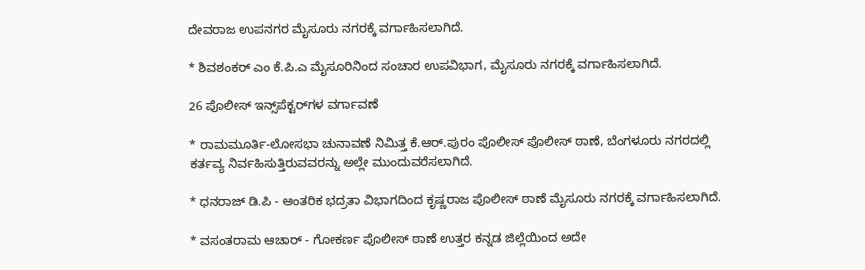ದೇವರಾಜ ಉಪನಗರ ಮೈಸೂರು ನಗರಕ್ಕೆ ವರ್ಗಾಹಿಸಲಾಗಿದೆ.

* ಶಿವಶಂಕರ್ ಎಂ ಕೆ.ಪಿ.ಎ ಮೈಸೂರಿನಿಂದ ಸಂಚಾರ ಉಪವಿಭಾಗ, ಮೈಸೂರು ನಗರಕ್ಕೆ ವರ್ಗಾಹಿಸಲಾಗಿದೆ.

26 ಪೊಲೀಸ್‌ ಇನ್ಸ್‌ಪೆಕ್ಟರ್‌ಗಳ ವರ್ಗಾವಣೆ

* ರಾಮಮೂರ್ತಿ-ಲೋಸಭಾ ಚುನಾವಣೆ ನಿಮಿತ್ತ ಕೆ.ಆರ್‌.ಪುರಂ ಪೊಲೀಸ್ ಪೊಲೀಸ್‌ ಠಾಣೆ, ಬೆಂಗಳೂರು ನಗರದಲ್ಲಿ ಕರ್ತವ್ಯ ನಿರ್ವಹಿಸುತ್ತಿರುವವರನ್ನು ಅಲ್ಲೇ ಮುಂದುವರೆಸಲಾಗಿದೆ.

* ಧನರಾಜ್‌ ಡಿ.ಪಿ - ಆಂತರಿಕ ಭದ್ರತಾ ವಿಭಾಗದಿಂದ ಕೃಷ್ಣರಾಜ ಪೊಲೀಸ್‌ ಠಾಣೆ ಮೈಸೂರು ನಗರಕ್ಕೆ ವರ್ಗಾಹಿಸಲಾಗಿದೆ.

* ವಸಂತರಾಮ ಆಚಾರ್ - ಗೋಕರ್ಣ ಪೊಲೀಸ್‌ ಠಾಣೆ ಉತ್ತರ ಕನ್ನಡ ಜಿಲ್ಲೆಯಿಂದ ಅದೇ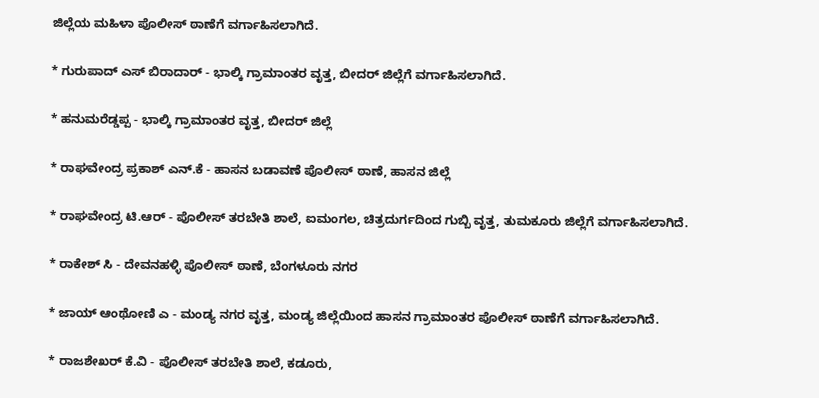ಜಿಲ್ಲೆಯ ಮಹಿಳಾ ಪೊಲೀಸ್‌ ಠಾಣೆಗೆ ವರ್ಗಾಹಿಸಲಾಗಿದೆ.

* ಗುರುಪಾದ್ ಎಸ್‌ ಬಿರಾದಾರ್ - ಭಾಲ್ಕಿ ಗ್ರಾಮಾಂತರ ವೃತ್ತ, ಬೀದರ್‌ ಜಿಲ್ಲೆಗೆ ವರ್ಗಾಹಿಸಲಾಗಿದೆ.

* ಹನುಮರೆಡ್ಡಪ್ಪ - ಭಾಲ್ಕಿ ಗ್ರಾಮಾಂತರ ವೃತ್ತ, ಬೀದರ್‌ ಜಿಲ್ಲೆ

* ರಾಘವೇಂದ್ರ ಪ್ರಕಾಶ್ ಎನ್‌.ಕೆ - ಹಾಸನ ಬಡಾವಣೆ ಪೊಲೀಸ್‌ ಠಾಣೆ, ಹಾಸನ ಜಿಲ್ಲೆ

* ರಾಘವೇಂದ್ರ ಟಿ.ಆರ್ - ಪೊಲೀಸ್‌ ತರಬೇತಿ ಶಾಲೆ, ಐಮಂಗಲ, ಚಿತ್ರದುರ್ಗದಿಂದ ಗುಬ್ಬಿ ವೃತ್ತ, ತುಮಕೂರು ಜಿಲ್ಲೆಗೆ ವರ್ಗಾಹಿಸಲಾಗಿದೆ.

* ರಾಕೇಶ್ ಸಿ - ದೇವನಹಳ್ಳಿ ಪೊಲೀಸ್‌ ಠಾಣೆ, ಬೆಂಗಳೂರು ನಗರ

* ಜಾಯ್‌ ಆಂಥೋಣಿ ಎ - ಮಂಡ್ಯ ನಗರ ವೃತ್ತ, ಮಂಡ್ಯ ಜಿಲ್ಲೆಯಿಂದ ಹಾಸನ ಗ್ರಾಮಾಂತರ ಪೊಲೀಸ್‌ ಠಾಣೆಗೆ ವರ್ಗಾಹಿಸಲಾಗಿದೆ.

* ರಾಜಶೇಖರ್ ಕೆ.ವಿ - ಪೊಲೀಸ್ ತರಬೇತಿ ಶಾಲೆ, ಕಡೂರು,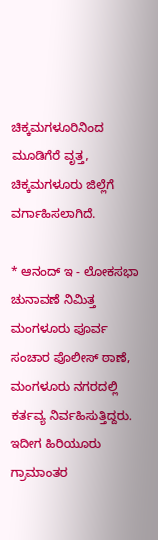ಚಿಕ್ಕಮಗಳೂರಿನಿಂದ ಮೂಡಿಗೆರೆ ವೃತ್ತ, ಚಿಕ್ಕಮಗಳೂರು ಜಿಲ್ಲೆಗೆ ವರ್ಗಾಹಿಸಲಾಗಿದೆ.

* ಆನಂದ್‌ ಇ - ಲೋಕಸಭಾ ಚುನಾವಣೆ ನಿಮಿತ್ತ ಮಂಗಳೂರು ಪೂರ್ವ ಸಂಚಾರ ಪೊಲೀಸ್‌ ಠಾಣೆ, ಮಂಗಳೂರು ನಗರದಲ್ಲಿ ಕರ್ತವ್ಯ ನಿರ್ವಹಿಸುತ್ತಿದ್ದರು. ಇದೀಗ ಹಿರಿಯೂರು ಗ್ರಾಮಾಂತರ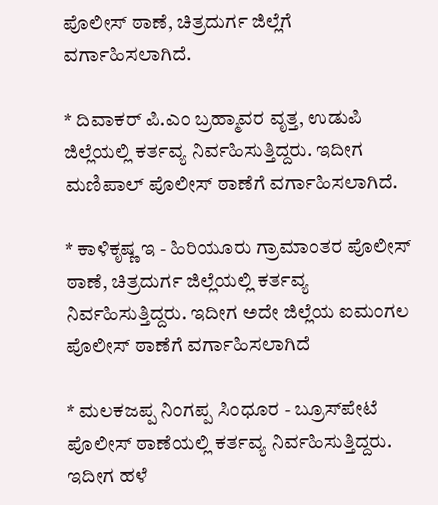ಪೊಲೀಸ್‌ ಠಾಣೆ, ಚಿತ್ರದುರ್ಗ ಜಿಲ್ಲೆಗೆ ವರ್ಗಾಹಿಸಲಾಗಿದೆ.

* ದಿವಾಕರ್ ಪಿ.ಎಂ ಬ್ರಹ್ಮಾವರ ವೃತ್ತ, ಉಡುಪಿ ಜಿಲ್ಲೆಯಲ್ಲಿ ಕರ್ತವ್ಯ ನಿರ್ವಹಿಸುತ್ತಿದ್ದರು. ಇದೀಗ ಮಣಿಪಾಲ್‌ ಪೊಲೀಸ್‌ ಠಾಣೆಗೆ ವರ್ಗಾಹಿಸಲಾಗಿದೆ.

* ಕಾಳಿಕೃಷ್ಣ ಇ - ಹಿರಿಯೂರು ಗ್ರಾಮಾಂತರ ಪೊಲೀಸ್‌ ಠಾಣೆ, ಚಿತ್ರದುರ್ಗ ಜಿಲ್ಲೆಯಲ್ಲಿ ಕರ್ತವ್ಯ ನಿರ್ವಹಿಸುತ್ತಿದ್ದರು. ಇದೀಗ ಅದೇ ಜಿಲ್ಲೆಯ ಐಮಂಗಲ ಪೊಲೀಸ್‌ ಠಾಣೆಗೆ ವರ್ಗಾಹಿಸಲಾಗಿದೆ

* ಮಲಕಜಪ್ಪ ನಿಂಗಪ್ಪ ಸಿಂಧೂರ - ಬ್ರೂಸ್‌ಪೇಟೆ ಪೊಲೀಸ್ ಠಾಣೆಯಲ್ಲಿ ಕರ್ತವ್ಯ ನಿರ್ವಹಿಸುತ್ತಿದ್ದರು. ಇದೀಗ ಹಳೆ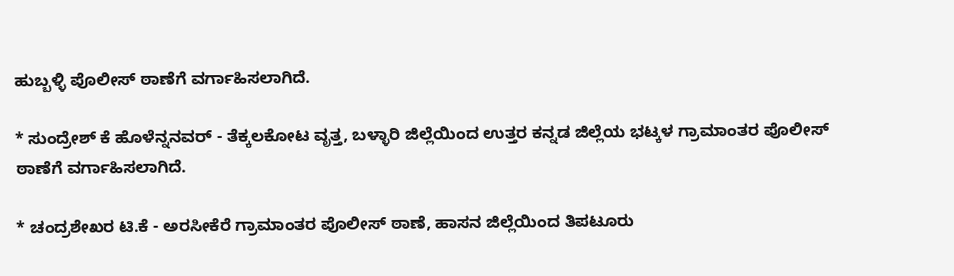ಹುಬ್ಬಳ್ಳಿ ಪೊಲೀಸ್‌ ಠಾಣೆಗೆ ವರ್ಗಾಹಿಸಲಾಗಿದೆ.

* ಸುಂದ್ರೇಶ್ ಕೆ ಹೊಳೆನ್ನನವರ್ - ತೆಕ್ಕಲಕೋಟ ವೃತ್ತ, ಬಳ್ಳಾರಿ ಜಿಲ್ಲೆಯಿಂದ ಉತ್ತರ ಕನ್ನಡ ಜಿಲ್ಲೆಯ ಭಟ್ಕಳ ಗ್ರಾಮಾಂತರ ಪೊಲೀಸ್‌ ಠಾಣೆಗೆ ವರ್ಗಾಹಿಸಲಾಗಿದೆ.

* ಚಂದ್ರಶೇಖರ ಟಿ.ಕೆ - ಅರಸೀಕೆರೆ ಗ್ರಾಮಾಂತರ ಪೊಲೀಸ್‌ ಠಾಣೆ, ಹಾಸನ ಜಿಲ್ಲೆಯಿಂದ ತಿಪಟೂರು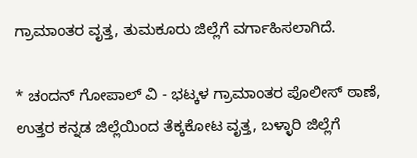ಗ್ರಾಮಾಂತರ ವೃತ್ತ, ತುಮಕೂರು ಜಿಲ್ಲೆಗೆ ವರ್ಗಾಹಿಸಲಾಗಿದೆ.

* ಚಂದನ್‌ ಗೋಪಾಲ್‌ ವಿ - ಭಟ್ಕಳ ಗ್ರಾಮಾಂತರ ಪೊಲೀಸ್ ಠಾಣೆ, ಉತ್ತರ ಕನ್ನಡ ಜಿಲ್ಲೆಯಿಂದ ತೆಕ್ಕಕೋಟ ವೃತ್ತ, ಬಳ್ಳಾರಿ ಜಿಲ್ಲೆಗೆ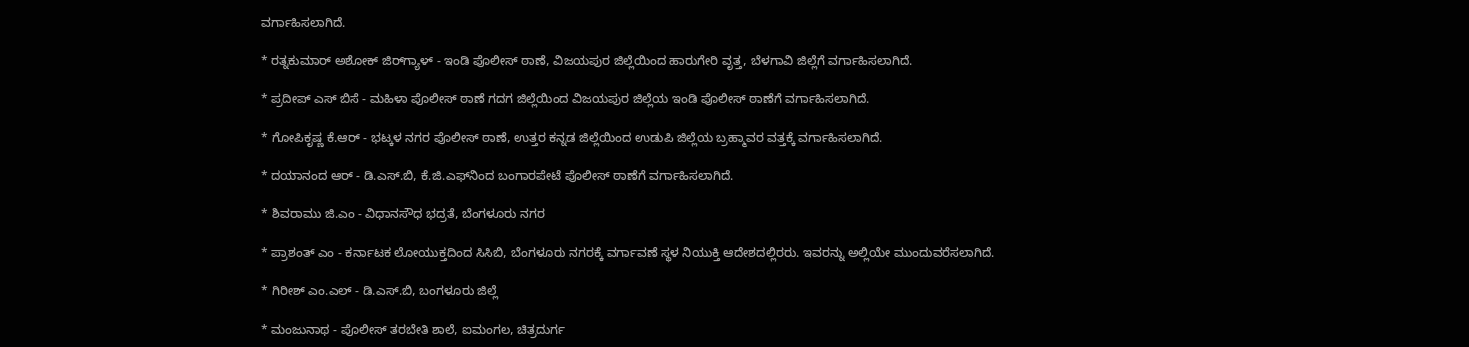ವರ್ಗಾಹಿಸಲಾಗಿದೆ.

* ರತ್ನಕುಮಾರ್ ಅಶೋಕ್‌ ಜಿರ್‌ಗ್ಯಾಳ್ - ಇಂಡಿ ಪೊಲೀಸ್‌ ಠಾಣೆ, ವಿಜಯಪುರ ಜಿಲ್ಲೆಯಿಂದ ಹಾರುಗೇರಿ ವೃತ್ತ, ಬೆಳಗಾವಿ ಜಿಲ್ಲೆಗೆ ವರ್ಗಾಹಿಸಲಾಗಿದೆ.

* ಪ್ರದೀಪ್‌ ಎಸ್‌ ಬಿಸೆ - ಮಹಿಳಾ ಪೊಲೀಸ್‌ ಠಾಣೆ ಗದಗ ಜಿಲ್ಲೆಯಿಂದ ವಿಜಯಪುರ ಜಿಲ್ಲೆಯ ಇಂಡಿ ಪೊಲೀಸ್‌ ಠಾಣೆಗೆ ವರ್ಗಾಹಿಸಲಾಗಿದೆ.

* ಗೋಪಿಕೃಷ್ಣ ಕೆ.ಆರ್ - ಭಟ್ಕಳ ನಗರ ಪೊಲೀಸ್‌ ಠಾಣೆ, ಉತ್ತರ ಕನ್ನಡ ಜಿಲ್ಲೆಯಿಂದ ಉಡುಪಿ ಜಿಲ್ಲೆಯ ಬ್ರಹ್ಮಾವರ ವತ್ತಕ್ಕೆ ವರ್ಗಾಹಿಸಲಾಗಿದೆ.

* ದಯಾನಂದ ಆರ್ - ಡಿ.ಎಸ್‌.ಬಿ, ಕೆ.ಜಿ.ಎಫ್‌ನಿಂದ ಬಂಗಾರಪೇಟೆ ಪೊಲೀಸ್ ಠಾಣೆಗೆ ವರ್ಗಾಹಿಸಲಾಗಿದೆ.

* ಶಿವರಾಮು ಜಿ.ಎಂ - ವಿಧಾನಸೌಧ ಭದ್ರತೆ, ಬೆಂಗಳೂರು ನಗರ

* ಪ್ರಾಶಂತ್‌ ಎಂ - ಕರ್ನಾಟಕ ಲೋಯುಕ್ತದಿಂದ ಸಿಸಿಬಿ, ಬೆಂಗಳೂರು ನಗರಕ್ಕೆ ವರ್ಗಾವಣೆ ಸ್ಥಳ ನಿಯುಕ್ತಿ ಆದೇಶದಲ್ಲಿರರು. ಇವರನ್ನು ಅಲ್ಲಿಯೇ ಮುಂದುವರೆಸಲಾಗಿದೆ.

* ಗಿರೀಶ್ ಎಂ.ಎಲ್ - ಡಿ.ಎಸ್‌.ಬಿ, ಬಂಗಳೂರು ಜಿಲ್ಲೆ

* ಮಂಜುನಾಥ - ಪೊಲೀಸ್‌ ತರಬೇತಿ ಶಾಲೆ, ಐಮಂಗಲ, ಚಿತ್ರದುರ್ಗ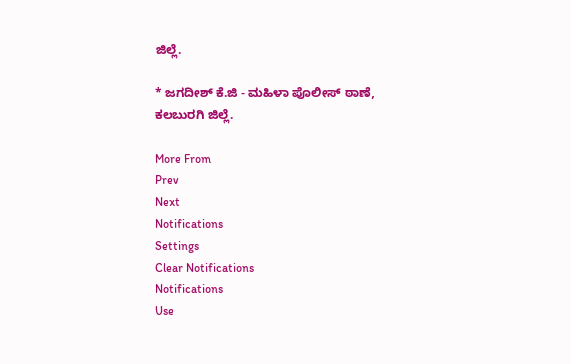ಜಿಲ್ಲೆ.

* ಜಗದೀಶ್ ಕೆ.ಜಿ - ಮಹಿಳಾ ಪೊಲೀಸ್‌ ಠಾಣೆ, ಕಲಬುರಗಿ ಜಿಲ್ಲೆ.

More From
Prev
Next
Notifications
Settings
Clear Notifications
Notifications
Use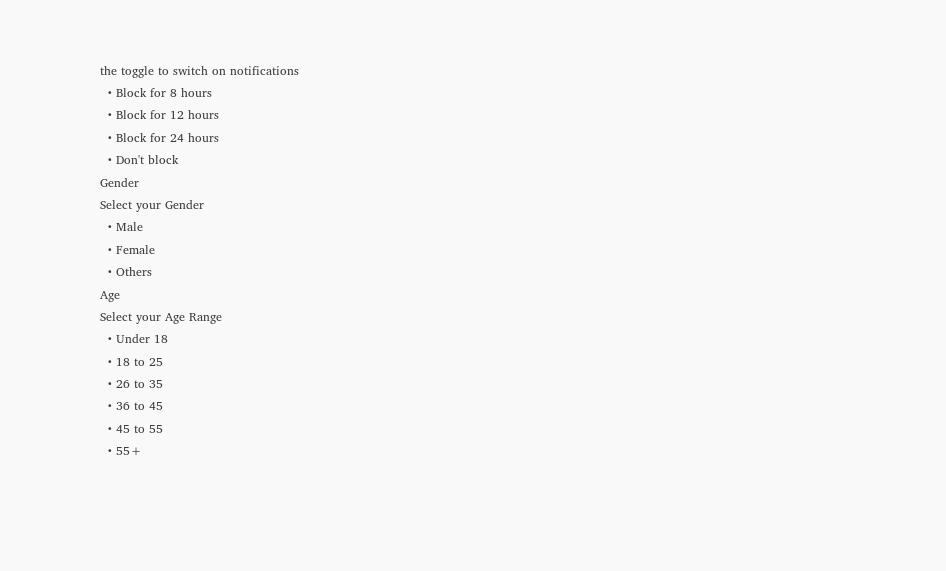the toggle to switch on notifications
  • Block for 8 hours
  • Block for 12 hours
  • Block for 24 hours
  • Don't block
Gender
Select your Gender
  • Male
  • Female
  • Others
Age
Select your Age Range
  • Under 18
  • 18 to 25
  • 26 to 35
  • 36 to 45
  • 45 to 55
  • 55+